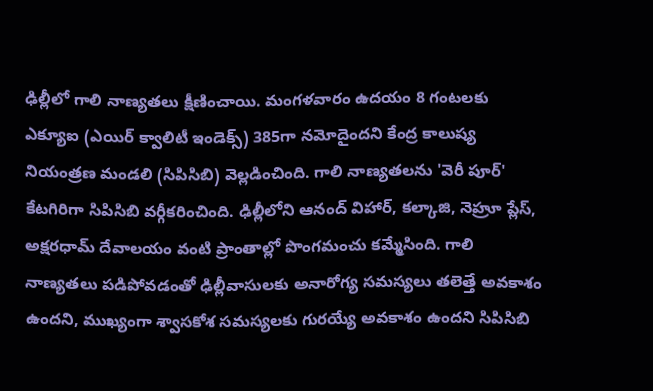ఢిల్లీలో గాలి నాణ్యతలు క్షీణించాయి. మంగళవారం ఉదయం 8 గంటలకు ఎక్యూఐ (ఎయిర్‌ క్వాలిటీ ఇండెక్స్‌) 385గా నమోదైందని కేంద్ర కాలుష్య నియంత్రణ మండలి (సిపిసిబి) వెల్లడించింది. గాలి నాణ్యతలను 'వెరీ పూర్‌' కేటగిరిగా సిపిసిబి వర్గీకరించింది. ఢిల్లీలోని ఆనంద్‌ విహార్‌, కల్కాజి, నెహ్రూ ప్లేస్‌, అక్షరధామ్‌ దేవాలయం వంటి ప్రాంతాల్లో పొంగమంచు కమ్మేసింది. గాలి నాణ్యతలు పడిపోవడంతో ఢిల్లీవాసులకు అనారోగ్య సమస్యలు తలెత్తే అవకాశం ఉందని, ముఖ్యంగా శ్వాసకోశ సమస్యలకు గురయ్యే అవకాశం ఉందని సిపిసిబి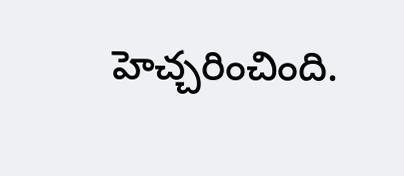హెచ్చరించింది.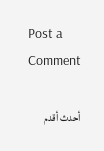Post a Comment

أحدث أقدم